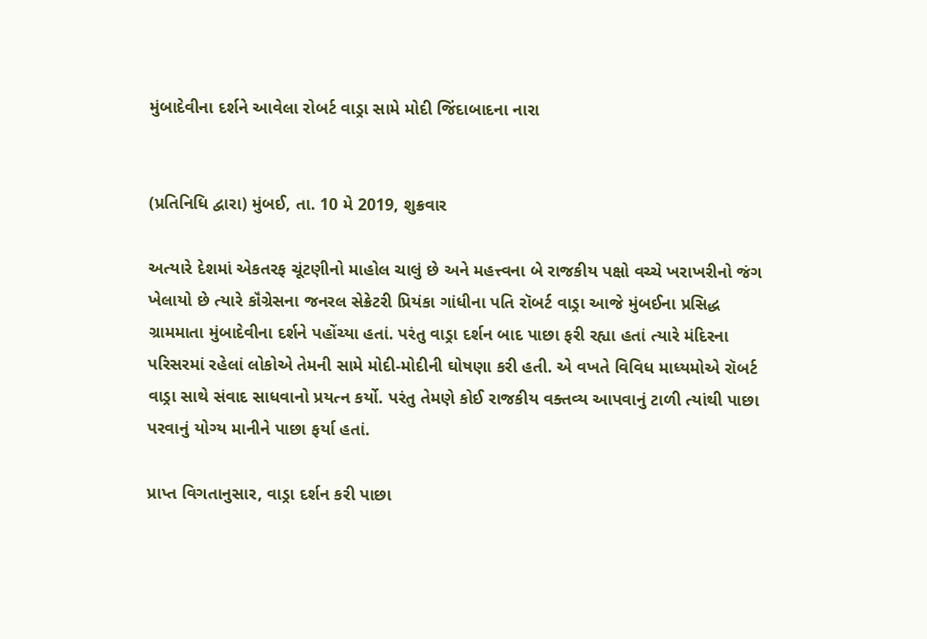મુંબાદેવીના દર્શને આવેલા રોબર્ટ વાડ્રા સામે મોદી જિંદાબાદના નારા


(પ્રતિનિધિ દ્વારા) મુંબઈ, તા. 10 મે 2019, શુક્રવાર

અત્યારે દેશમાં એકતરફ ચૂંટણીનો માહોલ ચાલું છે અને મહત્ત્વના બે રાજકીય પક્ષો વચ્ચે ખરાખરીનો જંગ ખેલાયો છે ત્યારે કૉંગ્રેસના જનરલ સેક્રેટરી પ્રિયંકા ગાંધીના પતિ રૉબર્ટ વાડ્રા આજે મુંબઈના પ્રસિદ્ધ ગ્રામમાતા મુંબાદેવીના દર્શને પહોંચ્યા હતાં. પરંતુ વાડ્રા દર્શન બાદ પાછા ફરી રહ્યા હતાં ત્યારે મંદિરના પરિસરમાં રહેલાં લોકોએ તેમની સામે મોદી-મોદીની ઘોષણા કરી હતી. એ વખતે વિવિધ માધ્યમોએ રૉબર્ટ વાડ્રા સાથે સંવાદ સાધવાનો પ્રયત્ન કર્યો. પરંતુ તેમણે કોઈ રાજકીય વક્તવ્ય આપવાનું ટાળી ત્યાંથી પાછા પરવાનું યોગ્ય માનીને પાછા ફર્યા હતાં.

પ્રાપ્ત વિગતાનુસાર, વાડ્રા દર્શન કરી પાછા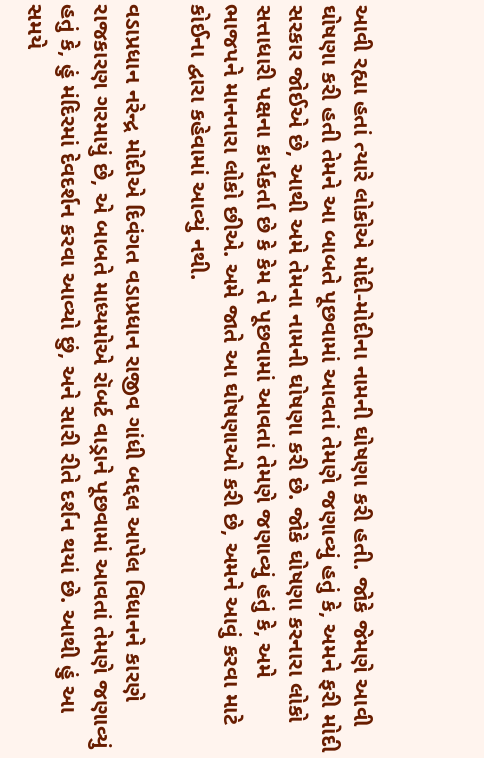આવી રહ્યા હતાં ત્યારે લોકોએ મોદી-મોદીના નામની ઘોષણા કરી હતી. જોકે જેમણે આવી ઘોષણા કરી હતી તેમને આ બાબતે પૂછવામાં આવતાં તેમણે જણાવ્યું હતું કે, અમને ફરી મોદી સરકાર જોઈએ છે, આથી અમે તેમના નામની ઘોષણા કરી છે. જોકે ઘોષણા કરનારા લોકો સત્તાધારી પક્ષના કાર્યકર્તા છે કે કેમ તે પૂછવામાં આવતાં તેમણે જણાવ્યું હતું કે, અમે ભાજપને માનનારા લોકો છીએ. અમે જાતે આ ઘોષણાઓ કરી છે, અમને આવું કરવા માટે કોઈના દ્વારા કહેવામાં આવ્યું નથી.

વડાપ્રધાન નરેન્દ્ર મોદીએ દિવંગત વડાપ્રધાન રાજીવ ગાંધી બદ્દલ આપેલ વિધાનને કારણે રાજકારણ ગરમાયું છે, એ બાબતે માધ્યમોએ રૉબર્ટ વાડ્રાને પૂછવામાં આવતાં તેમણે જણાવ્યું હતું કે, હું મંદિરમાં દેવદર્શન કરવા આવ્યો છું, અને સારી રીતે દર્શન થયાં છે. આથી હું આ સમયે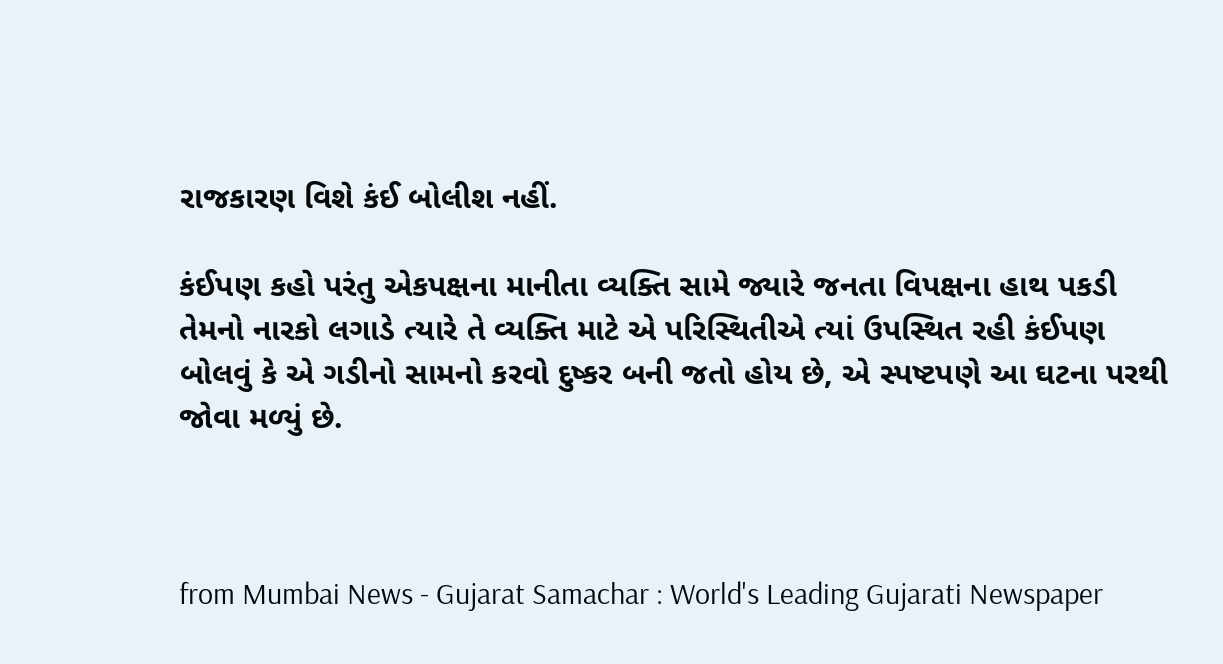રાજકારણ વિશે કંઈ બોલીશ નહીં.

કંઈપણ કહો પરંતુ એકપક્ષના માનીતા વ્યક્તિ સામે જ્યારે જનતા વિપક્ષના હાથ પકડી તેમનો નારકો લગાડે ત્યારે તે વ્યક્તિ માટે એ પરિસ્થિતીએ ત્યાં ઉપસ્થિત રહી કંઈપણ બોલવું કે એ ગડીનો સામનો કરવો દુષ્કર બની જતો હોય છે, એ સ્પષ્ટપણે આ ઘટના પરથી જોવા મળ્યું છે.



from Mumbai News - Gujarat Samachar : World's Leading Gujarati Newspaper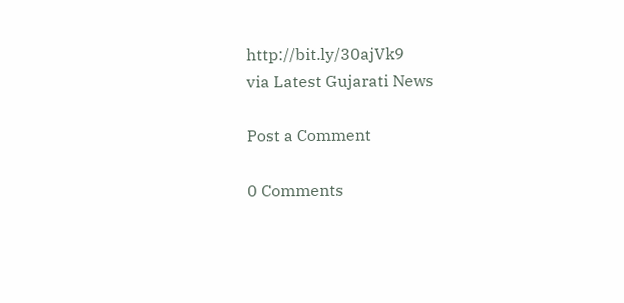http://bit.ly/30ajVk9
via Latest Gujarati News

Post a Comment

0 Comments